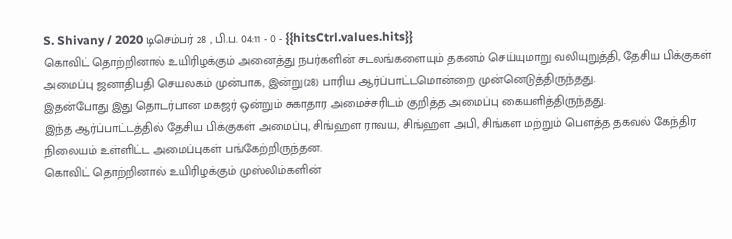S. Shivany / 2020 டிசெம்பர் 28 , பி.ப. 04:11 - 0 - {{hitsCtrl.values.hits}}
கொவிட் தொற்றினால் உயிரிழக்கும் அனைத்து நபர்களின் சடலங்களையும் தகனம் செய்யுமாறு வலியுறுத்தி, தேசிய பிக்குகள் அமைப்பு ஜனாதிபதி செயலகம் முன்பாக, இன்று(28) பாரிய ஆர்ப்பாட்டமொன்றை முன்னெடுத்திருந்தது.
இதன்போது இது தொடர்பான மகஜர் ஒன்றும் சுகாதார அமைச்சரிடம் குறித்த அமைப்பு கையளித்திருந்தது.
இந்த ஆர்ப்பாட்டத்தில் தேசிய பிக்குகள் அமைப்பு, சிங்ஹள ராவய, சிங்ஹள அபி, சிங்கள மற்றும் பௌத்த தகவல் கேந்திர நிலையம் உள்ளிட்ட அமைப்புகள் பங்கேற்றிருந்தன.
கொவிட் தொற்றினால் உயிரிழக்கும் முஸ்லிம்களின்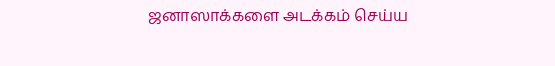ஜனாஸாக்களை அடக்கம் செய்ய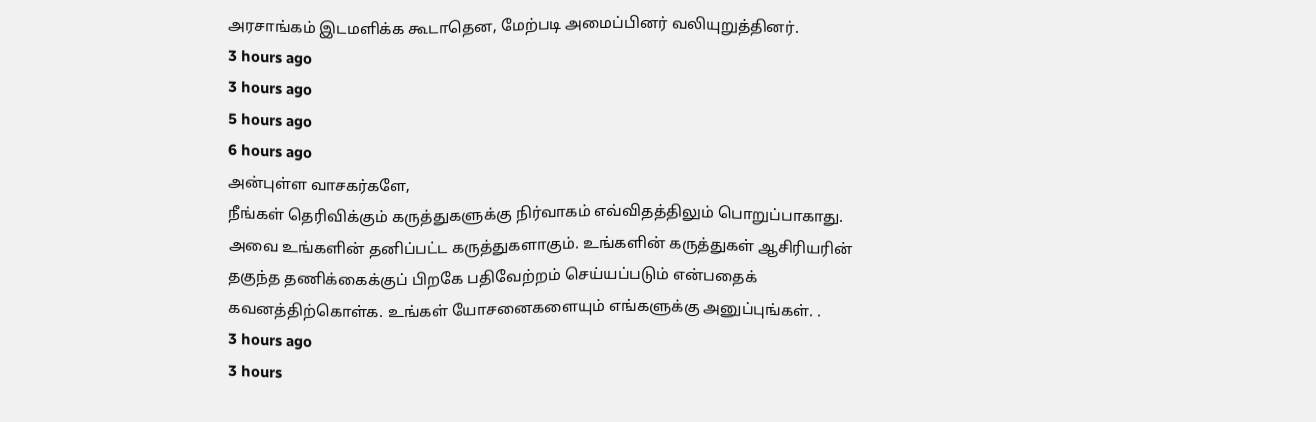அரசாங்கம் இடமளிக்க கூடாதென, மேற்படி அமைப்பினர் வலியுறுத்தினர்.
3 hours ago
3 hours ago
5 hours ago
6 hours ago
அன்புள்ள வாசகர்களே,
நீங்கள் தெரிவிக்கும் கருத்துகளுக்கு நிர்வாகம் எவ்விதத்திலும் பொறுப்பாகாது. அவை உங்களின் தனிப்பட்ட கருத்துகளாகும். உங்களின் கருத்துகள் ஆசிரியரின் தகுந்த தணிக்கைக்குப் பிறகே பதிவேற்றம் செய்யப்படும் என்பதைக் கவனத்திற்கொள்க. உங்கள் யோசனைகளையும் எங்களுக்கு அனுப்புங்கள். .
3 hours ago
3 hours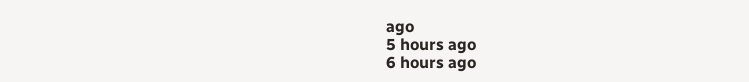ago
5 hours ago
6 hours ago